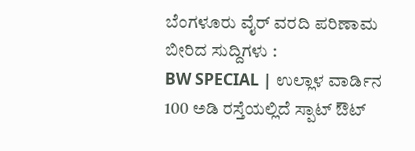ಬೆಂಗಳೂರು ವೈರ್ ವರದಿ ಪರಿಣಾಮ ಬೀರಿದ ಸುದ್ದಿಗಳು :
BW SPECIAL | ಉಲ್ಲಾಳ ವಾರ್ಡಿನ 100 ಅಡಿ ರಸ್ತೆಯಲ್ಲಿದೆ ಸ್ಪಾಟ್ ಔಟ್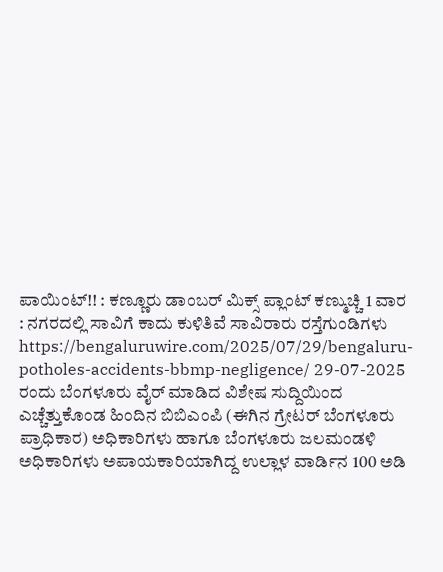ಪಾಯಿಂಟ್!! : ಕಣ್ಣೂರು ಡಾಂಬರ್ ಮಿಕ್ಸ್ ಪ್ಲಾಂಟ್ ಕಣ್ಮುಚ್ಚಿ 1 ವಾರ : ನಗರದಲ್ಲಿ ಸಾವಿಗೆ ಕಾದು ಕುಳಿತಿವೆ ಸಾವಿರಾರು ರಸ್ತೆಗುಂಡಿಗಳು
https://bengaluruwire.com/2025/07/29/bengaluru-potholes-accidents-bbmp-negligence/ 29-07-2025 ರಂದು ಬೆಂಗಳೂರು ವೈರ್ ಮಾಡಿದ ವಿಶೇಷ ಸುದ್ದಿಯಿಂದ ಎಚ್ಚೆತ್ತುಕೊಂಡ ಹಿಂದಿನ ಬಿಬಿಎಂಪಿ (ಈಗಿನ ಗ್ರೇಟರ್ ಬೆಂಗಳೂರು ಪ್ರಾಧಿಕಾರ) ಅಧಿಕಾರಿಗಳು ಹಾಗೂ ಬೆಂಗಳೂರು ಜಲಮಂಡಳಿ ಅಧಿಕಾರಿಗಳು ಅಪಾಯಕಾರಿಯಾಗಿದ್ದ ಉಲ್ಲಾಳ ವಾರ್ಡಿನ 100 ಅಡಿ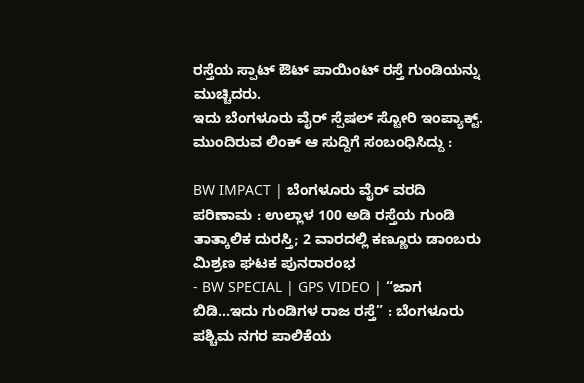ರಸ್ತೆಯ ಸ್ಪಾಟ್ ಔಟ್ ಪಾಯಿಂಟ್ ರಸ್ತೆ ಗುಂಡಿಯನ್ನು ಮುಚ್ಚಿದರು.
ಇದು ಬೆಂಗಳೂರು ವೈರ್ ಸ್ಪೆಷಲ್ ಸ್ಟೋರಿ ಇಂಪ್ಯಾಕ್ಟ್. ಮುಂದಿರುವ ಲಿಂಕ್ ಆ ಸುದ್ದಿಗೆ ಸಂಬಂಧಿಸಿದ್ದು :

BW IMPACT | ಬೆಂಗಳೂರು ವೈರ್ ವರದಿ ಪರಿಣಾಮ : ಉಲ್ಲಾಳ 100 ಅಡಿ ರಸ್ತೆಯ ಗುಂಡಿ ತಾತ್ಕಾಲಿಕ ದುರಸ್ತಿ; 2 ವಾರದಲ್ಲಿ ಕಣ್ಣೂರು ಡಾಂಬರು ಮಿಶ್ರಣ ಘಟಕ ಪುನರಾರಂಭ
- BW SPECIAL | GPS VIDEO | “ಜಾಗ ಬಿಡಿ…ಇದು ಗುಂಡಿಗಳ ರಾಜ ರಸ್ತೆ” : ಬೆಂಗಳೂರು ಪಶ್ಚಿಮ ನಗರ ಪಾಲಿಕೆಯ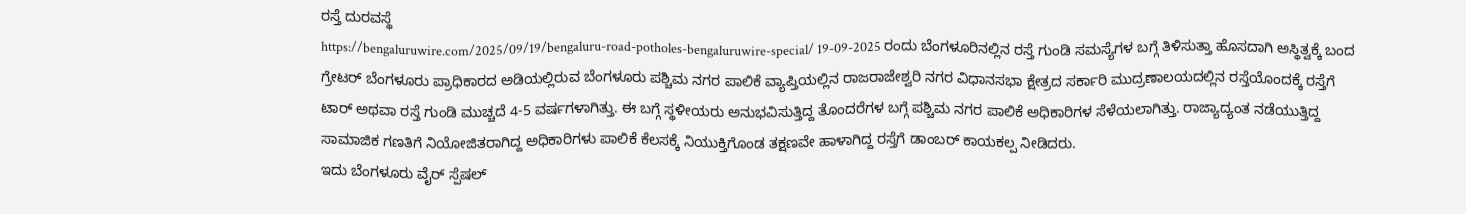ರಸ್ತೆ ದುರವಸ್ಥೆ
https://bengaluruwire.com/2025/09/19/bengaluru-road-potholes-bengaluruwire-special/ 19-09-2025 ರಂದು ಬೆಂಗಳೂರಿನಲ್ಲಿನ ರಸ್ತೆ ಗುಂಡಿ ಸಮಸ್ಯೆಗಳ ಬಗ್ಗೆ ತಿಳಿಸುತ್ತಾ ಹೊಸದಾಗಿ ಅಸ್ಥಿತ್ವಕ್ಕೆ ಬಂದ ಗ್ರೇಟರ್ ಬೆಂಗಳೂರು ಪ್ರಾಧಿಕಾರದ ಅಡಿಯಲ್ಲಿರುವ ಬೆಂಗಳೂರು ಪಶ್ಚಿಮ ನಗರ ಪಾಲಿಕೆ ವ್ಯಾಪ್ತಿಯಲ್ಲಿನ ರಾಜರಾಜೇಶ್ವರಿ ನಗರ ವಿಧಾನಸಭಾ ಕ್ಷೇತ್ರದ ಸರ್ಕಾರಿ ಮುದ್ರಣಾಲಯದಲ್ಲಿನ ರಸ್ತೆಯೊಂದಕ್ಕೆ ರಸ್ತೆಗೆ ಟಾರ್ ಅಥವಾ ರಸ್ತೆ ಗುಂಡಿ ಮುಚ್ಚದೆ 4-5 ವರ್ಷಗಳಾಗಿತ್ತು. ಈ ಬಗ್ಗೆ ಸ್ಥಳೀಯರು ಅನುಭವಿಸುತ್ತಿದ್ದ ತೊಂದರೆಗಳ ಬಗ್ಗೆ ಪಶ್ಚಿಮ ನಗರ ಪಾಲಿಕೆ ಅಧಿಕಾರಿಗಳ ಸೆಳೆಯಲಾಗಿತ್ತು. ರಾಜ್ಯಾದ್ಯಂತ ನಡೆಯುತ್ತಿದ್ದ ಸಾಮಾಜಿಕ ಗಣತಿಗೆ ನಿಯೋಜಿತರಾಗಿದ್ದ ಅಧಿಕಾರಿಗಳು ಪಾಲಿಕೆ ಕೆಲಸಕ್ಕೆ ನಿಯುಕ್ತಿಗೊಂಡ ತಕ್ಷಣವೇ ಹಾಳಾಗಿದ್ದ ರಸ್ತೆಗೆ ಡಾಂಬರ್ ಕಾಯಕಲ್ಪ ನೀಡಿದರು.
ಇದು ಬೆಂಗಳೂರು ವೈರ್ ಸ್ಪೆಷಲ್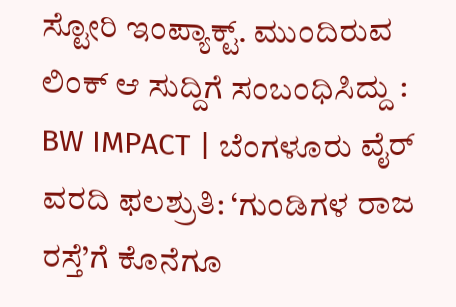ಸ್ಟೋರಿ ಇಂಪ್ಯಾಕ್ಟ್. ಮುಂದಿರುವ ಲಿಂಕ್ ಆ ಸುದ್ದಿಗೆ ಸಂಬಂಧಿಸಿದ್ದು :
BW IMPACT | ಬೆಂಗಳೂರು ವೈರ್ ವರದಿ ಫಲಶ್ರುತಿ: ‘ಗುಂಡಿಗಳ ರಾಜ ರಸ್ತೆ’ಗೆ ಕೊನೆಗೂ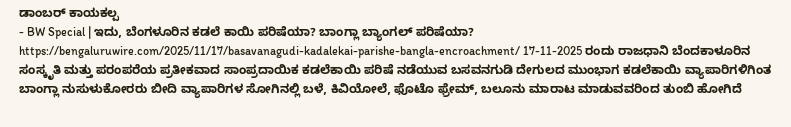ಡಾಂಬರ್ ಕಾಯಕಲ್ಪ
- BW Special | ಇದು, ಬೆಂಗಳೂರಿನ ಕಡಲೆ ಕಾಯಿ ಪರಿಷೆಯಾ? ಬಾಂಗ್ಲಾ ಬ್ಯಾಂಗಲ್ ಪರಿಷೆಯಾ?
https://bengaluruwire.com/2025/11/17/basavanagudi-kadalekai-parishe-bangla-encroachment/ 17-11-2025 ರಂದು ರಾಜಧಾನಿ ಬೆಂದಕಾಳೂರಿನ ಸಂಸ್ಕೃತಿ ಮತ್ತು ಪರಂಪರೆಯ ಪ್ರತೀಕವಾದ ಸಾಂಪ್ರದಾಯಿಕ ಕಡಲೆಕಾಯಿ ಪರಿಷೆ ನಡೆಯುವ ಬಸವನಗುಡಿ ದೇಗುಲದ ಮುಂಭಾಗ ಕಡಲೆಕಾಯಿ ವ್ಯಾಪಾರಿಗಳಿಗಿಂತ ಬಾಂಗ್ಲಾ ನುಸುಳುಕೋರರು ಬೀದಿ ವ್ಯಾಪಾರಿಗಳ ಸೋಗಿನಲ್ಲಿ ಬಳೆ, ಕಿವಿಯೋಲೆ, ಫೊಟೊ ಫ್ರೇಮ್, ಬಲೂನು ಮಾರಾಟ ಮಾಡುವವರಿಂದ ತುಂಬಿ ಹೋಗಿದೆ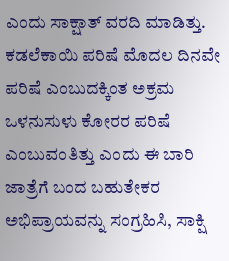ಎಂದು ಸಾಕ್ಷಾತ್ ವರದಿ ಮಾಡಿತ್ತು.
ಕಡಲೆಕಾಯಿ ಪರಿಷೆ ಮೊದಲ ದಿನವೇ ಪರಿಷೆ ಎಂಬುದಕ್ಕಿಂತ ಅಕ್ರಮ ಒಳನುಸುಳು ಕೋರರ ಪರಿಷೆ ಎಂಬುವಂತಿತ್ತು ಎಂದು ಈ ಬಾರಿ ಜಾತ್ರೆಗೆ ಬಂದ ಬಹುತೇಕರ ಅಭಿಪ್ರಾಯವನ್ನು ಸಂಗ್ರಹಿಸಿ, ಸಾಕ್ಷಿ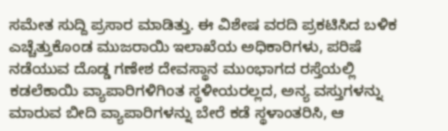ಸಮೇತ ಸುದ್ದಿ ಪ್ರಸಾರ ಮಾಡಿತ್ತು. ಈ ವಿಶೇಷ ವರದಿ ಪ್ರಕಟಿಸಿದ ಬಳಿಕ ಎಚ್ಚೆತ್ತುಕೊಂಡ ಮುಜರಾಯಿ ಇಲಾಖೆಯ ಅಧಿಕಾರಿಗಳು, ಪರಿಷೆ ನಡೆಯುವ ದೊಡ್ಡ ಗಣೇಶ ದೇವಸ್ಥಾನ ಮುಂಭಾಗದ ರಸ್ತೆಯಲ್ಲಿ ಕಡಲೆಕಾಯಿ ವ್ಯಾಪಾರಿಗಳಿಗಿಂತ ಸ್ಥಳೀಯರಲ್ಲದ, ಅನ್ಯ ವಸ್ತುಗಳನ್ನು ಮಾರುವ ಬೀದಿ ವ್ಯಾಪಾರಿಗಳನ್ನು ಬೇರೆ ಕಡೆ ಸ್ಥಳಾಂತರಿಸಿ, ಆ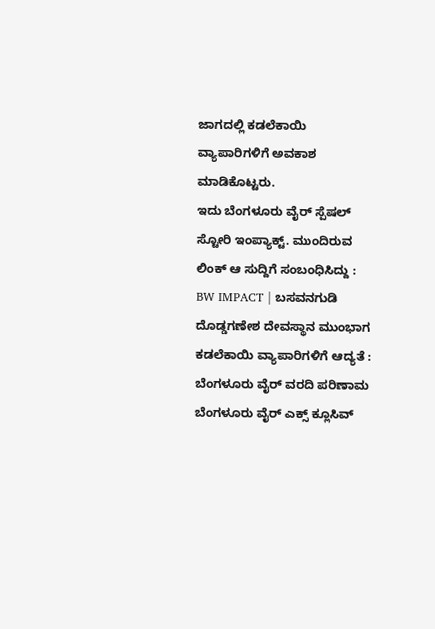ಜಾಗದಲ್ಲಿ ಕಡಲೆಕಾಯಿ ವ್ಯಾಪಾರಿಗಳಿಗೆ ಅವಕಾಶ ಮಾಡಿಕೊಟ್ಟರು.
ಇದು ಬೆಂಗಳೂರು ವೈರ್ ಸ್ಪೆಷಲ್ ಸ್ಟೋರಿ ಇಂಪ್ಯಾಕ್ಟ್. ಮುಂದಿರುವ ಲಿಂಕ್ ಆ ಸುದ್ದಿಗೆ ಸಂಬಂಧಿಸಿದ್ದು :
BW IMPACT | ಬಸವನಗುಡಿ ದೊಡ್ಡಗಣೇಶ ದೇವಸ್ಥಾನ ಮುಂಭಾಗ ಕಡಲೆಕಾಯಿ ವ್ಯಾಪಾರಿಗಳಿಗೆ ಆದ್ಯತೆ : ಬೆಂಗಳೂರು ವೈರ್ ವರದಿ ಪರಿಣಾಮ
ಬೆಂಗಳೂರು ವೈರ್ ಎಕ್ಸ್ ಕ್ಲೂಸಿವ್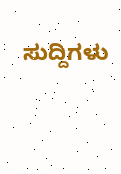ಸುದ್ದಿಗಳು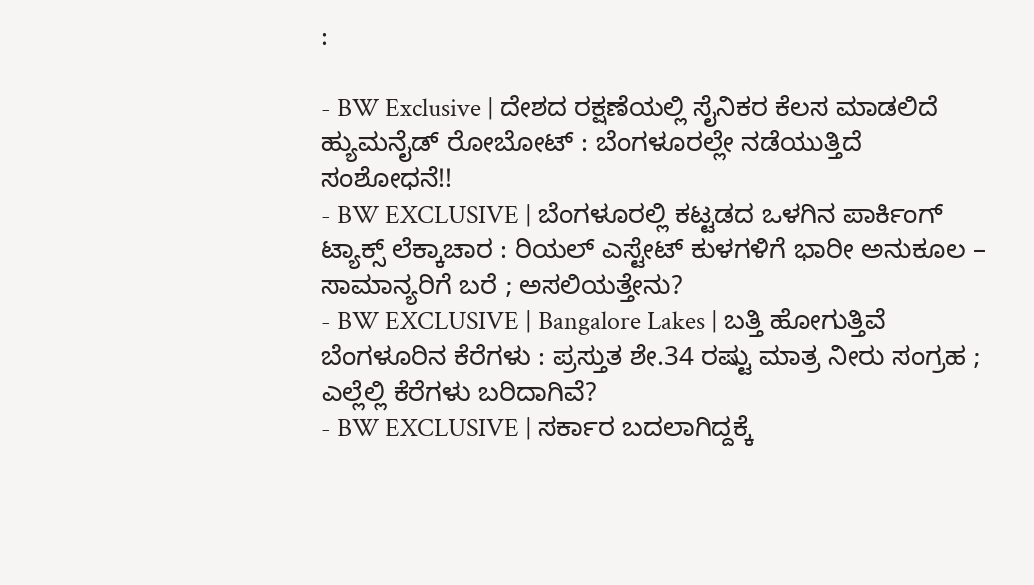:

- BW Exclusive | ದೇಶದ ರಕ್ಷಣೆಯಲ್ಲಿ ಸೈನಿಕರ ಕೆಲಸ ಮಾಡಲಿದೆ ಹ್ಯುಮನೈಡ್ ರೋಬೋಟ್ : ಬೆಂಗಳೂರಲ್ಲೇ ನಡೆಯುತ್ತಿದೆ ಸಂಶೋಧನೆ!!
- BW EXCLUSIVE | ಬೆಂಗಳೂರಲ್ಲಿ ಕಟ್ಟಡದ ಒಳಗಿನ ಪಾರ್ಕಿಂಗ್ ಟ್ಯಾಕ್ಸ್ ಲೆಕ್ಕಾಚಾರ : ರಿಯಲ್ ಎಸ್ಟೇಟ್ ಕುಳಗಳಿಗೆ ಭಾರೀ ಅನುಕೂಲ – ಸಾಮಾನ್ಯರಿಗೆ ಬರೆ ; ಅಸಲಿಯತ್ತೇನು?
- BW EXCLUSIVE | Bangalore Lakes | ಬತ್ತಿ ಹೋಗುತ್ತಿವೆ ಬೆಂಗಳೂರಿನ ಕೆರೆಗಳು : ಪ್ರಸ್ತುತ ಶೇ.34 ರಷ್ಟು ಮಾತ್ರ ನೀರು ಸಂಗ್ರಹ ; ಎಲ್ಲೆಲ್ಲಿ ಕೆರೆಗಳು ಬರಿದಾಗಿವೆ?
- BW EXCLUSIVE | ಸರ್ಕಾರ ಬದಲಾಗಿದ್ದಕ್ಕೆ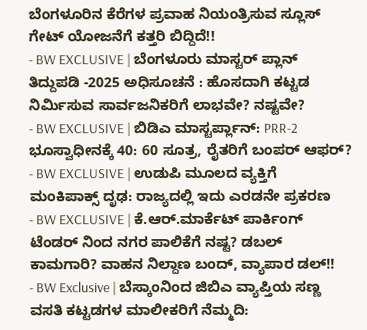ಬೆಂಗಳೂರಿನ ಕೆರೆಗಳ ಪ್ರವಾಹ ನಿಯಂತ್ರಿಸುವ ಸ್ಲೂಸ್ ಗೇಟ್ ಯೋಜನೆಗೆ ಕತ್ತರಿ ಬಿದ್ದಿದೆ!!
- BW EXCLUSIVE | ಬೆಂಗಳೂರು ಮಾಸ್ಟರ್ ಪ್ಲಾನ್ ತಿದ್ದುಪಡಿ -2025 ಅಧಿಸೂಚನೆ : ಹೊಸದಾಗಿ ಕಟ್ಟಡ ನಿರ್ಮಿಸುವ ಸಾರ್ವಜನಿಕರಿಗೆ ಲಾಭವೇ? ನಷ್ಟವೇ?
- BW EXCLUSIVE | ಬಿಡಿಎ ಮಾಸ್ಟರ್ಪ್ಲಾನ್: PRR-2 ಭೂಸ್ವಾಧೀನಕ್ಕೆ 40: 60 ಸೂತ್ರ, ರೈತರಿಗೆ ಬಂಪರ್ ಆಫರ್?
- BW EXCLUSIVE | ಉಡುಪಿ ಮೂಲದ ವ್ಯಕ್ತಿಗೆ ಮಂಕಿಪಾಕ್ಸ್ ದೃಢ: ರಾಜ್ಯದಲ್ಲಿ ಇದು ಎರಡನೇ ಪ್ರಕರಣ
- BW EXCLUSIVE | ಕೆ.ಆರ್.ಮಾರ್ಕೆಟ್ ಪಾರ್ಕಿಂಗ್ ಟೆಂಡರ್ ನಿಂದ ನಗರ ಪಾಲಿಕೆಗೆ ನಷ್ಟ? ಡಬಲ್ ಕಾಮಗಾರಿ? ವಾಹನ ನಿಲ್ದಾಣ ಬಂದ್, ವ್ಯಾಪಾರ ಡಲ್!!
- BW Exclusive | ಬೆಸ್ಕಾಂನಿಂದ ಜಿಬಿಎ ವ್ಯಾಪ್ತಿಯ ಸಣ್ಣ ವಸತಿ ಕಟ್ಟಡಗಳ ಮಾಲೀಕರಿಗೆ ನೆಮ್ಮದಿ: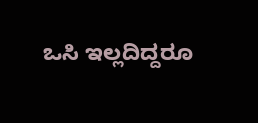ಒಸಿ ಇಲ್ಲದಿದ್ದರೂ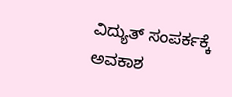ವಿದ್ಯುತ್ ಸಂಪರ್ಕಕ್ಕೆ ಅವಕಾಶ